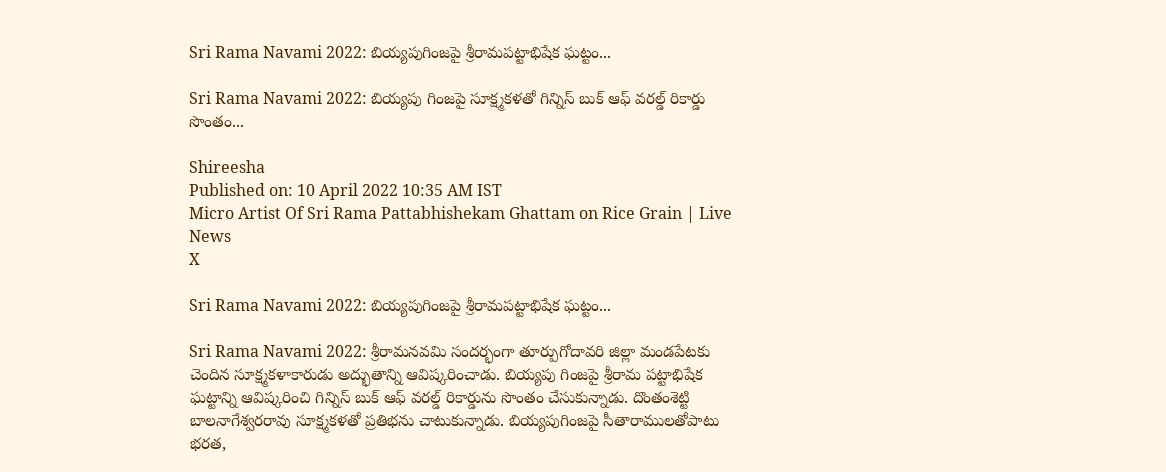Sri Rama Navami 2022: బియ్యపుగింజపై శ్రీరామపట్టాభిషేక ఘట్టం...

Sri Rama Navami 2022: బియ్యపు గింజపై సూక్ష్మకళతో గిన్నిస్ బుక్ ఆఫ్ వరల్డ్ రికార్డు సొంతం...

Shireesha
Published on: 10 April 2022 10:35 AM IST
Micro Artist Of Sri Rama Pattabhishekam Ghattam on Rice Grain | Live News
X

Sri Rama Navami 2022: బియ్యపుగింజపై శ్రీరామపట్టాభిషేక ఘట్టం...

Sri Rama Navami 2022: శ్రీరామనవమి సందర్భంగా తూర్పుగోదావరి జిల్లా మండపేటకు చెందిన సూక్ష్మకళాకారుడు అద్భుతాన్ని ఆవిష్కరించాడు. బియ్యపు గింజపై శ్రీరామ పట్టాభిషేక ఘట్టాన్ని ఆవిష్కరించి గిన్నిస్ బుక్ ఆఫ్ వరల్డ్ రికార్డును సొంతం చేసుకున్నాడు. దొంతంశెట్టి బాలనాగేశ్వరరావు సూక్ష్మకళతో ప్రతిభను చాటుకున్నాడు. బియ్యపుగింజపై సీతారాములతోపాటు భరత,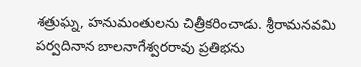శత్రుఘ్న, హనుమంతులను చిత్రీకరించాడు. శ్రీరామనవమి పర్వదినాన బాలనాగేశ్వరరావు ప్రతిభను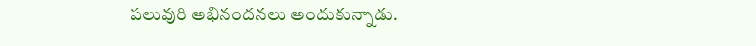పలువురి అభినందనలు అందుకున్నాడు.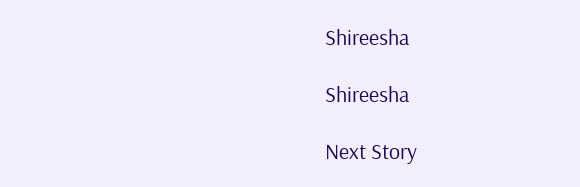Shireesha

Shireesha

Next Story